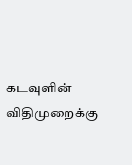கடவுளின் விதிமுறைக்கு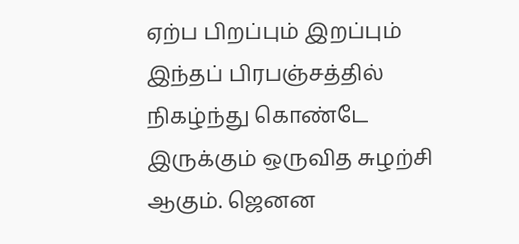ஏற்ப பிறப்பும் இறப்பும் இந்தப் பிரபஞ்சத்தில் நிகழ்ந்து கொண்டே இருக்கும் ஒருவித சுழற்சி ஆகும். ஜெனன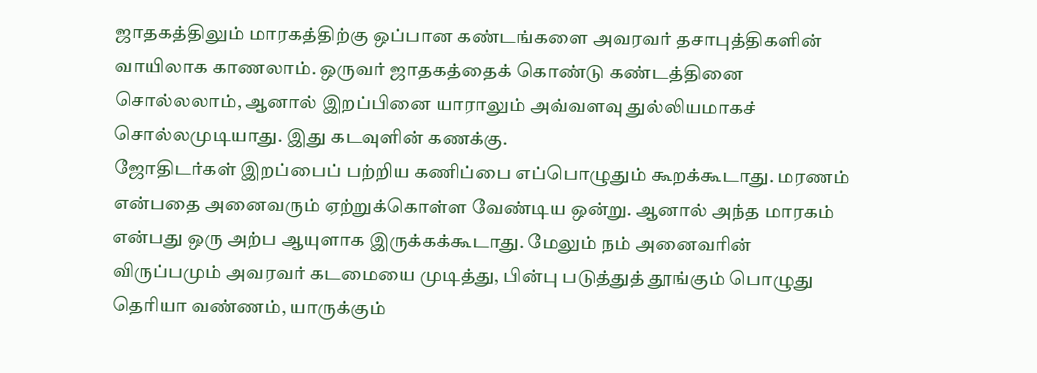ஜாதகத்திலும் மாரகத்திற்கு ஒப்பான கண்டங்களை அவரவர் தசாபுத்திகளின் வாயிலாக காணலாம். ஒருவர் ஜாதகத்தைக் கொண்டு கண்டத்தினை சொல்லலாம், ஆனால் இறப்பினை யாராலும் அவ்வளவு துல்லியமாகச் சொல்லமுடியாது. இது கடவுளின் கணக்கு.
ஜோதிடர்கள் இறப்பைப் பற்றிய கணிப்பை எப்பொழுதும் கூறக்கூடாது. மரணம் என்பதை அனைவரும் ஏற்றுக்கொள்ள வேண்டிய ஒன்று. ஆனால் அந்த மாரகம் என்பது ஒரு அற்ப ஆயுளாக இருக்கக்கூடாது. மேலும் நம் அனைவரின் விருப்பமும் அவரவர் கடமையை முடித்து, பின்பு படுத்துத் தூங்கும் பொழுது தெரியா வண்ணம், யாருக்கும்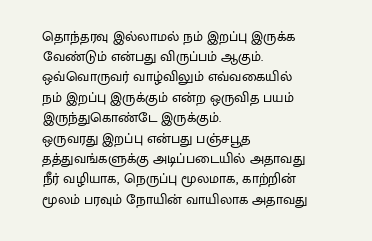தொந்தரவு இல்லாமல் நம் இறப்பு இருக்க வேண்டும் என்பது விருப்பம் ஆகும். ஒவ்வொருவர் வாழ்விலும் எவ்வகையில் நம் இறப்பு இருக்கும் என்ற ஒருவித பயம் இருந்துகொண்டே இருக்கும்.
ஒருவரது இறப்பு என்பது பஞ்சபூத தத்துவங்களுக்கு அடிப்படையில் அதாவது நீர் வழியாக, நெருப்பு மூலமாக, காற்றின் மூலம் பரவும் நோயின் வாயிலாக அதாவது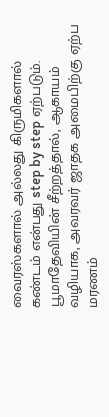வைரஸ்களால் அல்லது கிருமிகளால் கண்டம் என்பது step by step ஏற்படும். பூமாதேவியின் சீற்றத்தால், ஆகாயம் வழியாக, அவரவர் ஜாதக அமைபிற்கு ஏற்ப மரணம்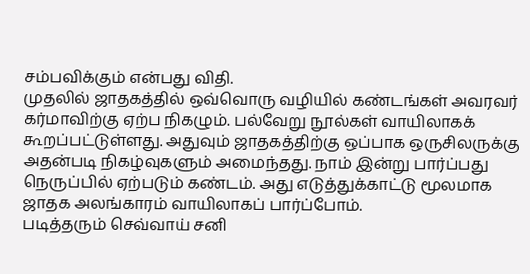சம்பவிக்கும் என்பது விதி.
முதலில் ஜாதகத்தில் ஒவ்வொரு வழியில் கண்டங்கள் அவரவர் கர்மாவிற்கு ஏற்ப நிகழும். பல்வேறு நூல்கள் வாயிலாகக் கூறப்பட்டுள்ளது. அதுவும் ஜாதகத்திற்கு ஒப்பாக ஒருசிலருக்கு அதன்படி நிகழ்வுகளும் அமைந்தது. நாம் இன்று பார்ப்பது நெருப்பில் ஏற்படும் கண்டம். அது எடுத்துக்காட்டு மூலமாக ஜாதக அலங்காரம் வாயிலாகப் பார்ப்போம்.
படித்தரும் செவ்வாய் சனி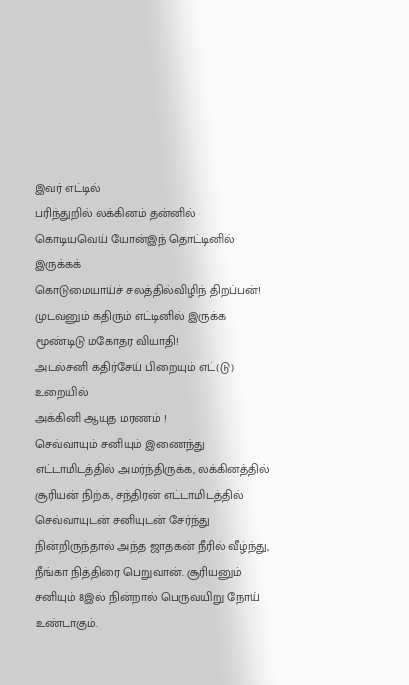இவர் எட்டில்
பரிந்துறில் லக்கினம் தன்னில்
கொடியவெய் யோன்இந் தொட்டினில் இருக்கக்
கொடுமையாய்ச் சலத்தில்விழிந் திறப்பன்!
முடவனும் கதிரும் எட்டினில் இருக்க
மூண்டிடு மகோதர வியாதி!
அடல்சனி கதிர்சேய் பிறையும் எட்(டு) உறையில்
அக்கினி ஆயுத மரணம் !
செவ்வாயும் சனியும் இணைந்து எட்டாமிடத்தில் அமர்ந்திருக்க, லக்கினத்தில் சூரியன் நிற்க, சந்திரன் எட்டாமிடத்தில் செவ்வாயுடன் சனியுடன் சேர்ந்து நின்றிருந்தால் அந்த ஜாதகன் நீரில் வீழ்ந்து, நீங்கா நித்திரை பெறுவான். சூரியனும் சனியும் 8இல் நின்றால் பெருவயிறு நோய் உண்டாகும்.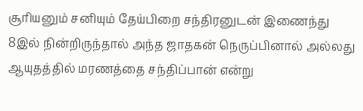சூரியனும் சனியும் தேய்பிறை சந்திரனுடன் இணைந்து 8இல் நின்றிருந்தால் அந்த ஜாதகன் நெருப்பினால் அல்லது ஆயுதத்தில் மரணத்தை சந்திப்பான் என்று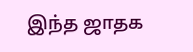இந்த ஜாதக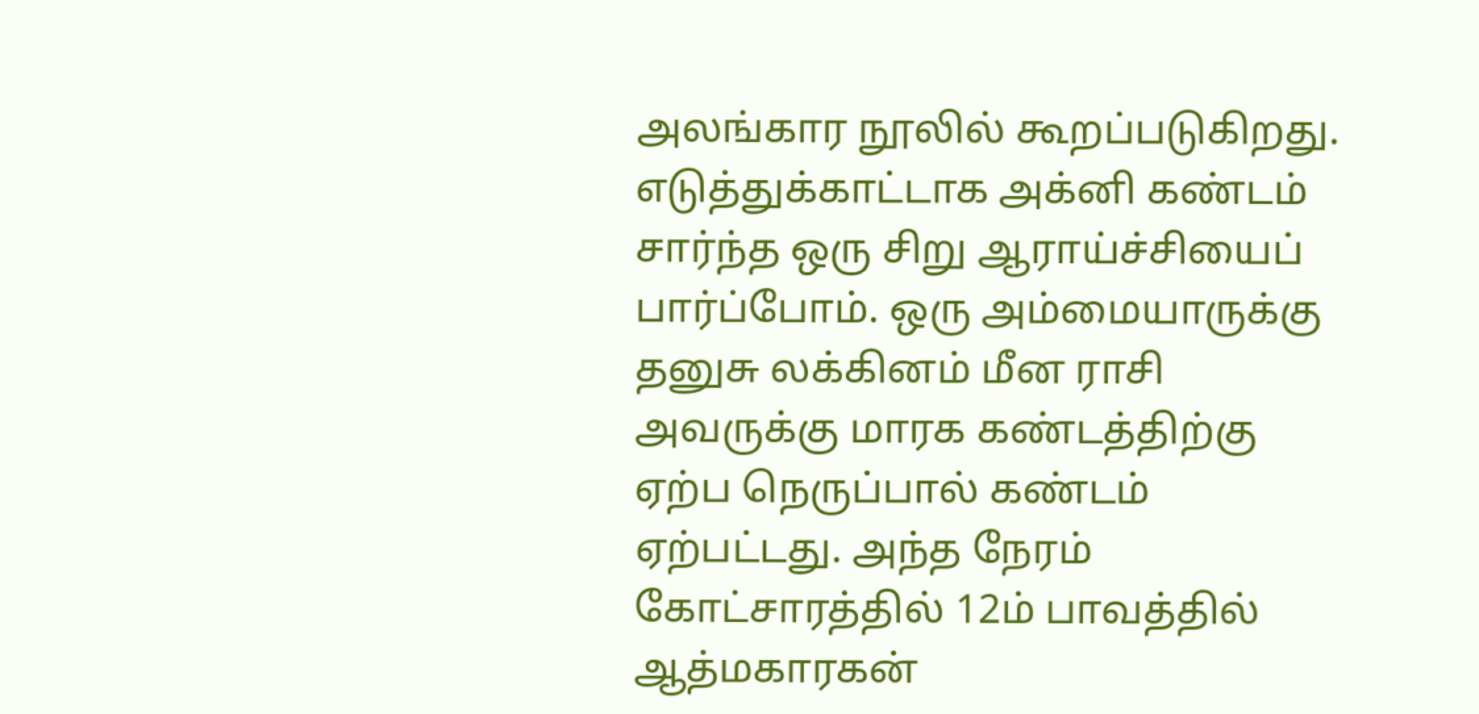அலங்கார நூலில் கூறப்படுகிறது.
எடுத்துக்காட்டாக அக்னி கண்டம் சார்ந்த ஒரு சிறு ஆராய்ச்சியைப் பார்ப்போம். ஒரு அம்மையாருக்கு தனுசு லக்கினம் மீன ராசி அவருக்கு மாரக கண்டத்திற்கு ஏற்ப நெருப்பால் கண்டம் ஏற்பட்டது. அந்த நேரம் கோட்சாரத்தில் 12ம் பாவத்தில் ஆத்மகாரகன்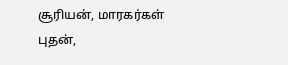சூரியன், மாரகர்கள் புதன்,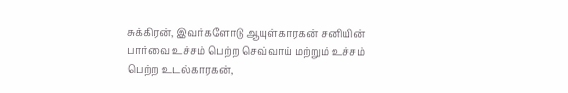சுக்கிரன், இவர்களோடு ஆயுள்காரகன் சனியின் பார்வை உச்சம் பெற்ற செவ்வாய் மற்றும் உச்சம் பெற்ற உடல்காரகன்,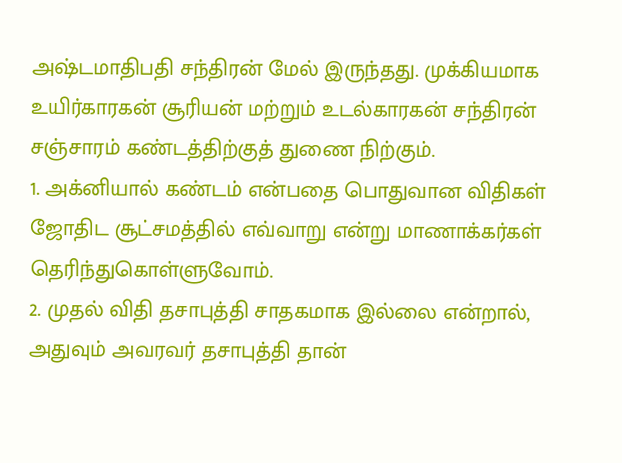அஷ்டமாதிபதி சந்திரன் மேல் இருந்தது. முக்கியமாக உயிர்காரகன் சூரியன் மற்றும் உடல்காரகன் சந்திரன் சஞ்சாரம் கண்டத்திற்குத் துணை நிற்கும்.
1. அக்னியால் கண்டம் என்பதை பொதுவான விதிகள் ஜோதிட சூட்சமத்தில் எவ்வாறு என்று மாணாக்கர்கள் தெரிந்துகொள்ளுவோம்.
2. முதல் விதி தசாபுத்தி சாதகமாக இல்லை என்றால், அதுவும் அவரவர் தசாபுத்தி தான்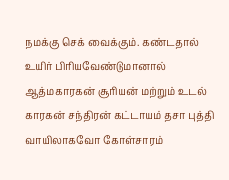நமக்கு செக் வைக்கும். கண்டதால் உயிர் பிரியவேண்டுமானால் ஆத்மகாரகன் சூரியன் மற்றும் உடல் காரகன் சந்திரன் கட்டாயம் தசா புத்தி வாயிலாகவோ கோள்சாரம்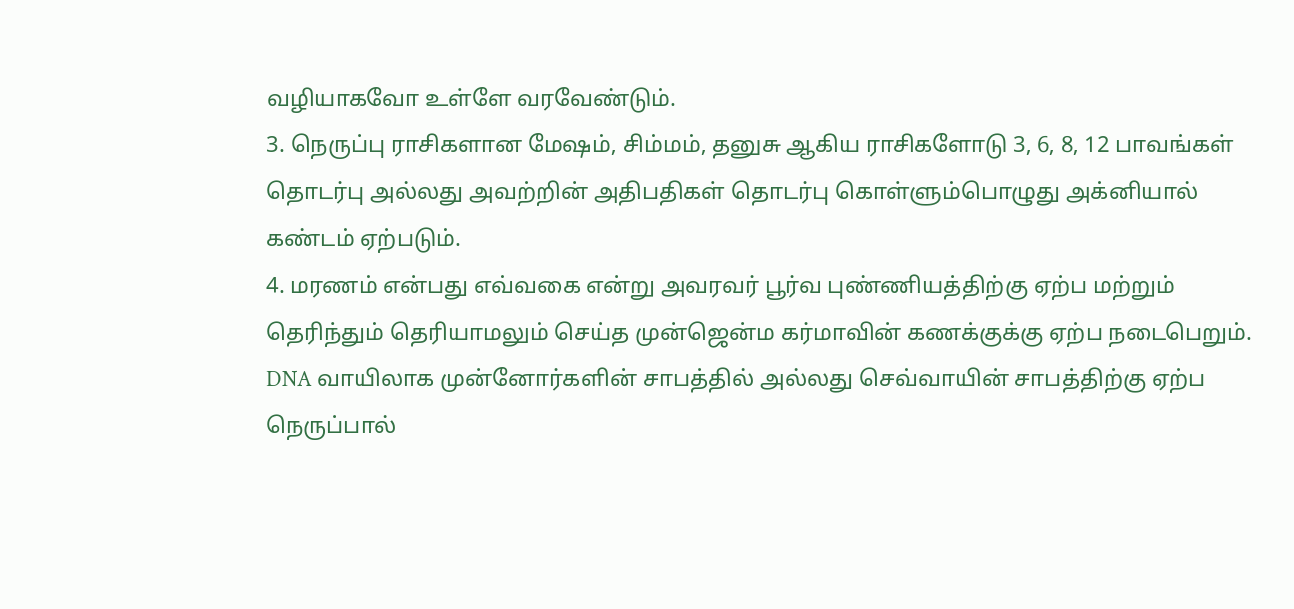வழியாகவோ உள்ளே வரவேண்டும்.
3. நெருப்பு ராசிகளான மேஷம், சிம்மம், தனுசு ஆகிய ராசிகளோடு 3, 6, 8, 12 பாவங்கள் தொடர்பு அல்லது அவற்றின் அதிபதிகள் தொடர்பு கொள்ளும்பொழுது அக்னியால் கண்டம் ஏற்படும்.
4. மரணம் என்பது எவ்வகை என்று அவரவர் பூர்வ புண்ணியத்திற்கு ஏற்ப மற்றும் தெரிந்தும் தெரியாமலும் செய்த முன்ஜென்ம கர்மாவின் கணக்குக்கு ஏற்ப நடைபெறும். DNA வாயிலாக முன்னோர்களின் சாபத்தில் அல்லது செவ்வாயின் சாபத்திற்கு ஏற்ப நெருப்பால்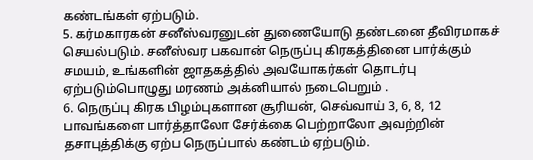கண்டங்கள் ஏற்படும்.
5. கர்மகாரகன் சனீஸ்வரனுடன் துணையோடு தண்டனை தீவிரமாகச் செயல்படும். சனீஸ்வர பகவான் நெருப்பு கிரகத்தினை பார்க்கும் சமயம், உங்களின் ஜாதகத்தில் அவயோகர்கள் தொடர்பு ஏற்படும்பொழுது மரணம் அக்னியால் நடைபெறும் .
6. நெருப்பு கிரக பிழம்புகளான சூரியன், செவ்வாய் 3, 6, 8, 12 பாவங்களை பார்த்தாலோ சேர்க்கை பெற்றாலோ அவற்றின் தசாபுத்திக்கு ஏற்ப நெருப்பால் கண்டம் ஏற்படும்.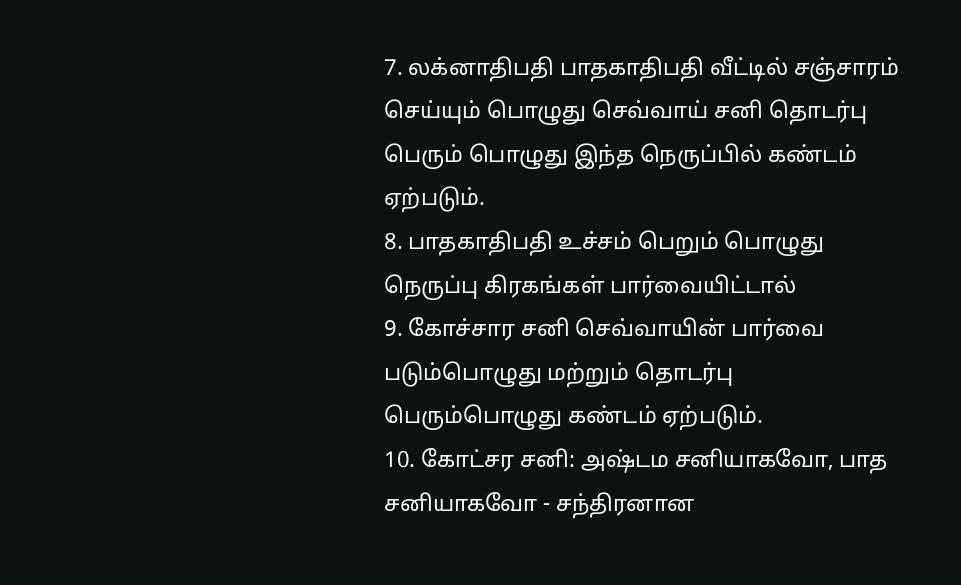7. லக்னாதிபதி பாதகாதிபதி வீட்டில் சஞ்சாரம் செய்யும் பொழுது செவ்வாய் சனி தொடர்பு பெரும் பொழுது இந்த நெருப்பில் கண்டம் ஏற்படும்.
8. பாதகாதிபதி உச்சம் பெறும் பொழுது நெருப்பு கிரகங்கள் பார்வையிட்டால்
9. கோச்சார சனி செவ்வாயின் பார்வை படும்பொழுது மற்றும் தொடர்பு பெரும்பொழுது கண்டம் ஏற்படும்.
10. கோட்சர சனி: அஷ்டம சனியாகவோ, பாத சனியாகவோ - சந்திரனான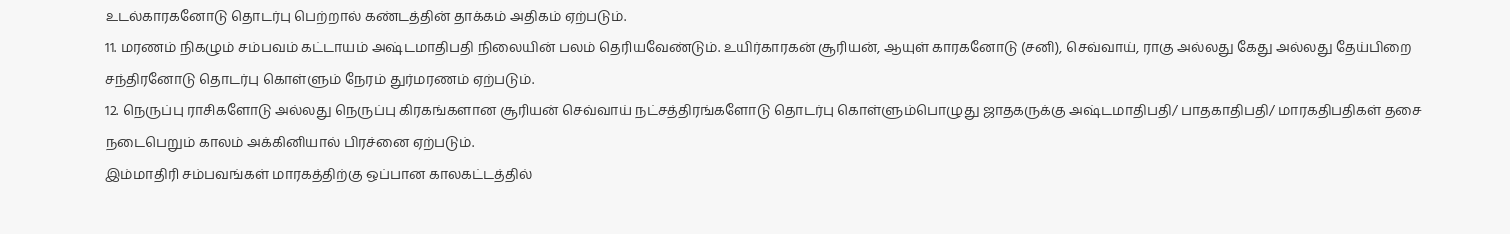உடல்காரகனோடு தொடர்பு பெற்றால் கண்டத்தின் தாக்கம் அதிகம் ஏற்படும்.
11. மரணம் நிகழும் சம்பவம் கட்டாயம் அஷ்டமாதிபதி நிலையின் பலம் தெரியவேண்டும். உயிர்காரகன் சூரியன், ஆயுள் காரகனோடு (சனி), செவ்வாய், ராகு அல்லது கேது அல்லது தேய்பிறை சந்திரனோடு தொடர்பு கொள்ளும் நேரம் துர்மரணம் ஏற்படும்.
12. நெருப்பு ராசிகளோடு அல்லது நெருப்பு கிரகங்களான சூரியன் செவ்வாய் நட்சத்திரங்களோடு தொடர்பு கொள்ளும்பொழுது ஜாதகருக்கு அஷ்டமாதிபதி/ பாதகாதிபதி/ மாரகதிபதிகள் தசை நடைபெறும் காலம் அக்கினியால் பிரச்னை ஏற்படும்.
இம்மாதிரி சம்பவங்கள் மாரகத்திற்கு ஒப்பான காலகட்டத்தில்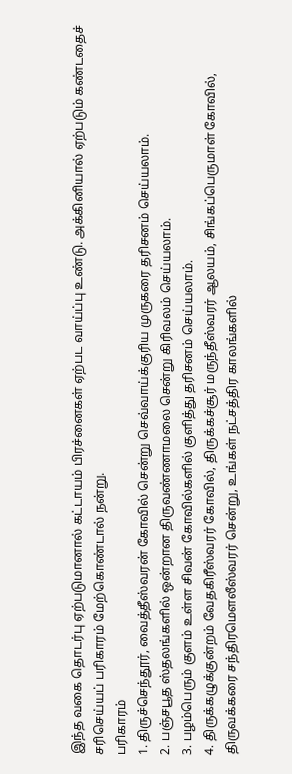இந்த வகை தொடர்பு ஏற்படுமானால் கட்டாயம் பிரச்னைகள் ஏற்பட வாய்ப்பு உண்டு. அக்கினியால் ஏற்படும் கண்டதைச் சரிசெய்யப் பரிகாரம் மேற்கொண்டால் நன்று.
பரிகாரம்
1. திருச்செந்தூர், வைத்தீஸ்வரன் கோவில் சென்று செவ்வாய்க்குரிய முருகரை தரிசனம் செய்யலாம்.
2. பஞ்சபூத ஸ்தலங்களில் ஒன்றான திருவண்ணாமலை சென்று கிரிவலம் செய்யலாம்.
3. பழம்பெரும் குளம் உள்ள சிவன் கோவில்களில் குளித்து தரிசனம் செய்யலாம்.
4. திருக்கழுக்குன்றம் வேதகிரீஸ்வரர் கோவில், திருக்கச்சூர் மருந்தீஸ்வரர் ஆலயம், சிங்கப்பெருமாள் கோவில், திருவக்கரை சந்திரமௌலீஸ்வரர் சென்று, உங்கள் நட்சத்திர காலங்களில்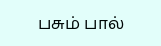பசும் பால்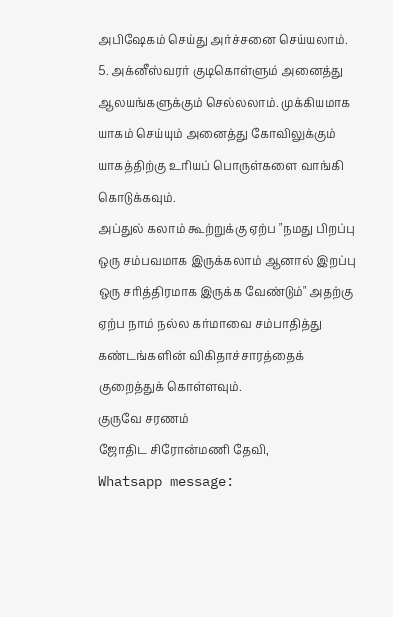அபிஷேகம் செய்து அர்ச்சனை செய்யலாம்.
5. அக்னீஸ்வரர் குடிகொள்ளும் அனைத்து ஆலயங்களுக்கும் செல்லலாம். முக்கியமாக யாகம் செய்யும் அனைத்து கோவிலுக்கும் யாகத்திற்கு உரியப் பொருள்களை வாங்கி கொடுக்கவும்.
அப்துல் கலாம் கூற்றுக்கு ஏற்ப "நமது பிறப்பு ஒரு சம்பவமாக இருக்கலாம் ஆனால் இறப்பு ஒரு சரித்திரமாக இருக்க வேண்டும்" அதற்கு ஏற்ப நாம் நல்ல கர்மாவை சம்பாதித்து கண்டங்களின் விகிதாச்சாரத்தைக் குறைத்துக் கொள்ளவும்.
குருவே சரணம்
ஜோதிட சிரோன்மணி தேவி,
Whatsapp message: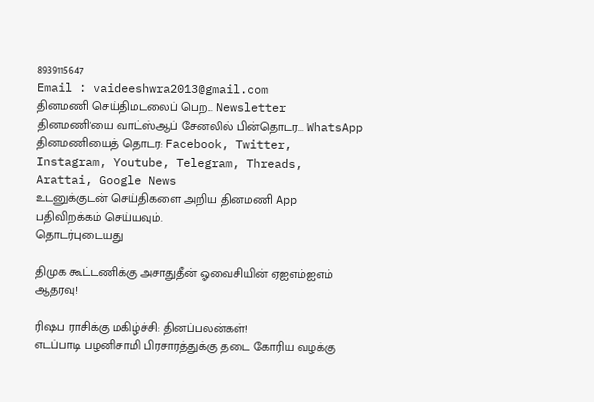8939115647
Email : vaideeshwra2013@gmail.com
தினமணி செய்திமடலைப் பெற... Newsletter
தினமணி'யை வாட்ஸ்ஆப் சேனலில் பின்தொடர... WhatsApp
தினமணியைத் தொடர: Facebook, Twitter, Instagram, Youtube, Telegram, Threads, Arattai, Google News
உடனுக்குடன் செய்திகளை அறிய தினமணி App பதிவிறக்கம் செய்யவும்.
தொடர்புடையது

திமுக கூட்டணிக்கு அசாதுதீன் ஓவைசியின் ஏஐஎம்ஐஎம் ஆதரவு!

ரிஷப ராசிக்கு மகிழ்ச்சி: தினப்பலன்கள்!
எடப்பாடி பழனிசாமி பிரசாரத்துக்கு தடை கோரிய வழக்கு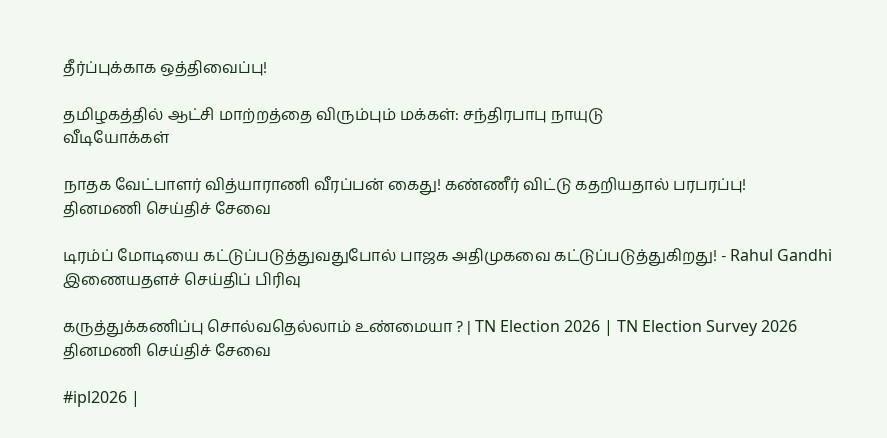தீர்ப்புக்காக ஒத்திவைப்பு!

தமிழகத்தில் ஆட்சி மாற்றத்தை விரும்பும் மக்கள்: சந்திரபாபு நாயுடு
வீடியோக்கள்

நாதக வேட்பாளர் வித்யாராணி வீரப்பன் கைது! கண்ணீர் விட்டு கதறியதால் பரபரப்பு!
தினமணி செய்திச் சேவை

டிரம்ப் மோடியை கட்டுப்படுத்துவதுபோல் பாஜக அதிமுகவை கட்டுப்படுத்துகிறது! - Rahul Gandhi
இணையதளச் செய்திப் பிரிவு

கருத்துக்கணிப்பு சொல்வதெல்லாம் உண்மையா ? | TN Election 2026 | TN Election Survey 2026
தினமணி செய்திச் சேவை

#ipl2026 |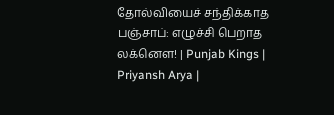தோல்வியைச் சந்திக்காத பஞ்சாப்: எழுச்சி பெறாத லக்னௌ! | Punjab Kings | Priyansh Arya |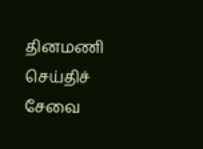தினமணி செய்திச் சேவை